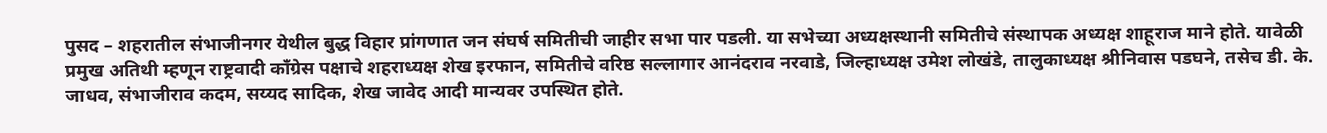पुसद – शहरातील संभाजीनगर येथील बुद्ध विहार प्रांगणात जन संघर्ष समितीची जाहीर सभा पार पडली. या सभेच्या अध्यक्षस्थानी समितीचे संस्थापक अध्यक्ष शाहूराज माने होते. यावेळी प्रमुख अतिथी म्हणून राष्ट्रवादी काँग्रेस पक्षाचे शहराध्यक्ष शेख इरफान, समितीचे वरिष्ठ सल्लागार आनंदराव नरवाडे, जिल्हाध्यक्ष उमेश लोखंडे, तालुकाध्यक्ष श्रीनिवास पडघने, तसेच डी. के. जाधव, संभाजीराव कदम, सय्यद सादिक, शेख जावेद आदी मान्यवर उपस्थित होते.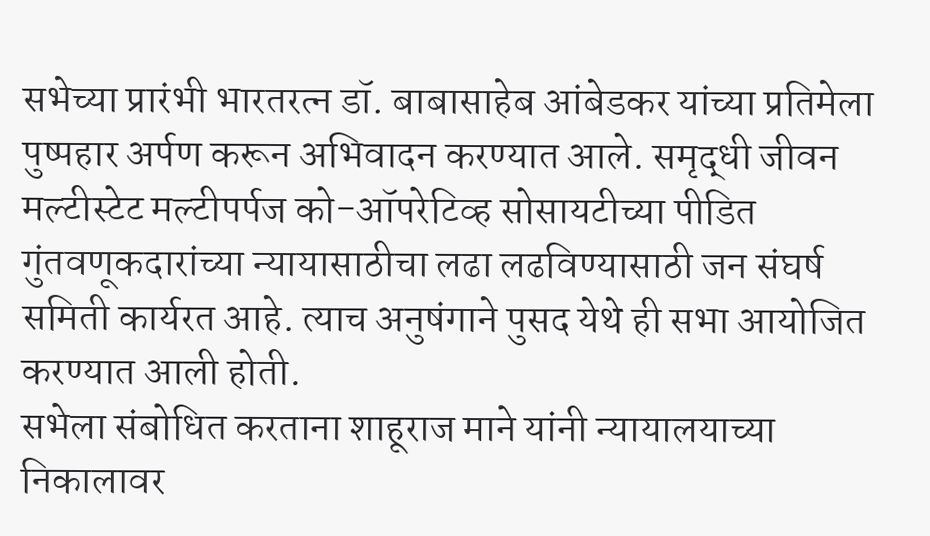सभेच्या प्रारंभी भारतरत्न डॉ. बाबासाहेब आंबेडकर यांच्या प्रतिमेला पुष्पहार अर्पण करून अभिवादन करण्यात आले. समृद्धी जीवन मल्टीस्टेट मल्टीपर्पज को-ऑपरेटिव्ह सोसायटीच्या पीडित गुंतवणूकदारांच्या न्यायासाठीचा लढा लढविण्यासाठी जन संघर्ष समिती कार्यरत आहे. त्याच अनुषंगाने पुसद येथे ही सभा आयोजित करण्यात आली होती.
सभेला संबोधित करताना शाहूराज माने यांनी न्यायालयाच्या निकालावर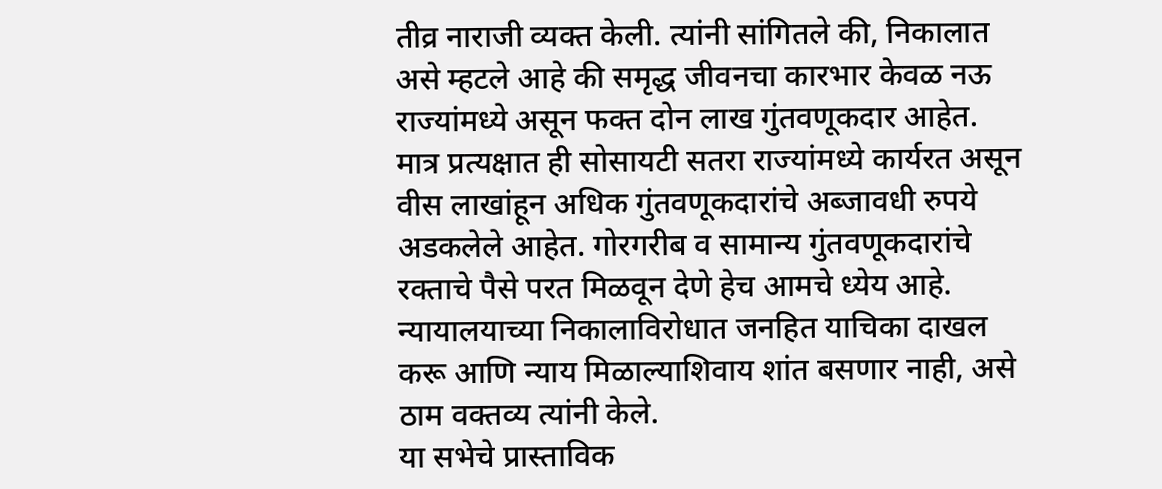तीव्र नाराजी व्यक्त केली. त्यांनी सांगितले की, निकालात असे म्हटले आहे की समृद्ध जीवनचा कारभार केवळ नऊ राज्यांमध्ये असून फक्त दोन लाख गुंतवणूकदार आहेत. मात्र प्रत्यक्षात ही सोसायटी सतरा राज्यांमध्ये कार्यरत असून वीस लाखांहून अधिक गुंतवणूकदारांचे अब्जावधी रुपये अडकलेले आहेत. गोरगरीब व सामान्य गुंतवणूकदारांचे रक्ताचे पैसे परत मिळवून देणे हेच आमचे ध्येय आहे. न्यायालयाच्या निकालाविरोधात जनहित याचिका दाखल करू आणि न्याय मिळाल्याशिवाय शांत बसणार नाही, असे ठाम वक्तव्य त्यांनी केले.
या सभेचे प्रास्ताविक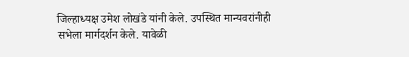जिल्हाध्यक्ष उमेश लोखंडे यांनी केले. उपस्थित मान्यवरांनीही सभेला मार्गदर्शन केले. यावेळी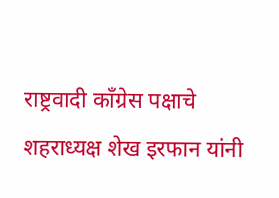राष्ट्रवादी काँग्रेस पक्षाचे शहराध्यक्ष शेख इरफान यांनी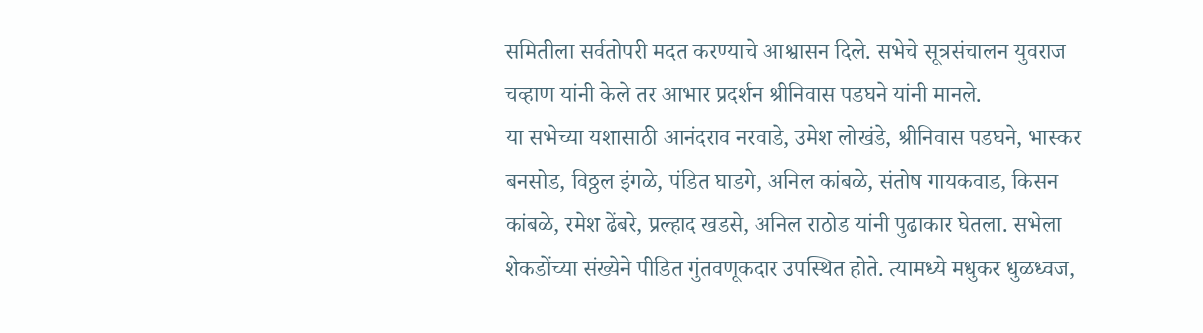समितीला सर्वतोपरी मदत करण्याचे आश्वासन दिले. सभेचे सूत्रसंचालन युवराज चव्हाण यांनी केले तर आभार प्रदर्शन श्रीनिवास पडघने यांनी मानले.
या सभेच्या यशासाठी आनंदराव नरवाडे, उमेश लोखंडे, श्रीनिवास पडघने, भास्कर बनसोड, विठ्ठल इंगळे, पंडित घाडगे, अनिल कांबळे, संतोष गायकवाड, किसन कांबळे, रमेश ढेंबरे, प्रल्हाद खडसे, अनिल राठोड यांनी पुढाकार घेतला. सभेला शेकडोंच्या संख्येने पीडित गुंतवणूकदार उपस्थित होते. त्यामध्ये मधुकर धुळध्वज,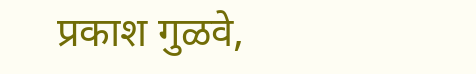प्रकाश गुळवे,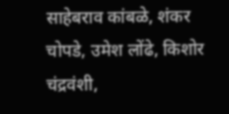साहेबराव कांबळे, शंकर चोपडे, उमेश लोंढे, किशोर चंद्रवंशी,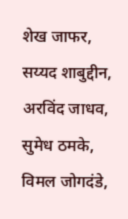शेख जाफर, सय्यद शाबुद्दीन, अरविंद जाधव, सुमेध ठमके, विमल जोगदंडे,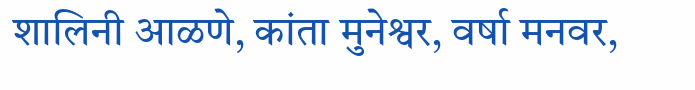शालिनी आळणे, कांता मुनेश्वर, वर्षा मनवर,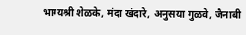भाग्यश्री शेळके, मंदा खंदारे, अनुसया गुळवे, जैनाबी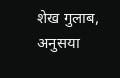शेख गुलाब, अनुसया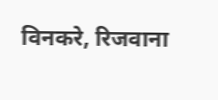विनकरे, रिजवाना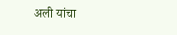अली यांचा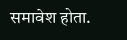समावेश होता.